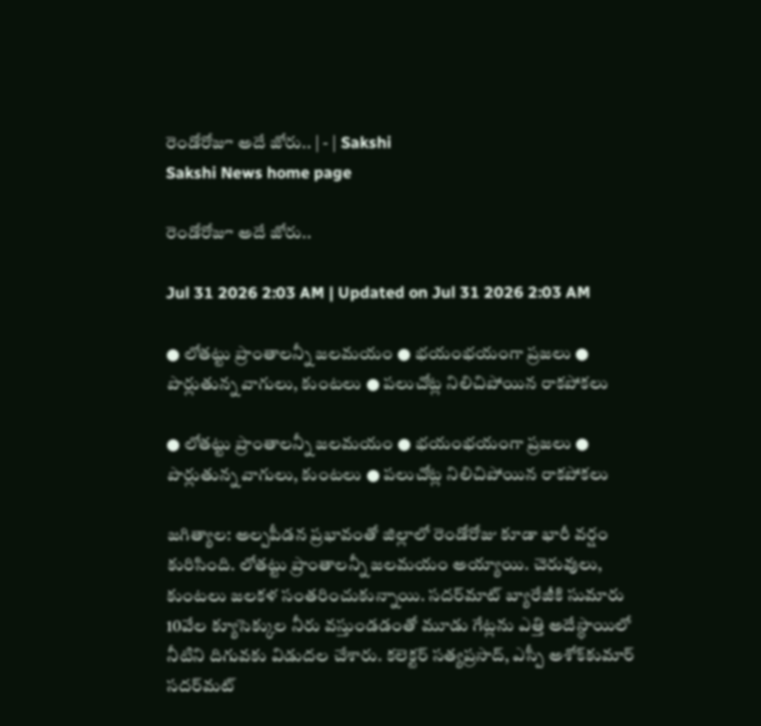రెండోరోజూ అదే జోరు.. | - | Sakshi
Sakshi News home page

రెండోరోజూ అదే జోరు..

Jul 31 2026 2:03 AM | Updated on Jul 31 2026 2:03 AM

● లోతట్టు ప్రాంతాలన్నీ జలమయం ● భయంభయంగా ప్రజలు ● పొర్లుతున్న వాగులు, కుంటలు ● పలుచోట్ల నిలిచిపోయిన రాకపోకలు

● లోతట్టు ప్రాంతాలన్నీ జలమయం ● భయంభయంగా ప్రజలు ● పొర్లుతున్న వాగులు, కుంటలు ● పలుచోట్ల నిలిచిపోయిన రాకపోకలు

జగిత్యాల: అల్పపీడన ప్రభావంతో జిల్లాలో రెండోరోజు కూడా భారీ వర్షం కురిసింది. లోతట్టు ప్రాంతాలన్నీ జలమయం అయ్యాయి. చెరువులు, కుంటలు జలకళ సంతరించుకున్నాయి. సదర్‌మాట్‌ బ్యారేజీకి సుమారు 10వేల క్యూసెక్కుల నీరు వస్తుండడంతో మూడు గేట్లను ఎత్తి అదేస్థాయిలో నీటిని దిగువకు విడుదల చేశారు. కలెక్టర్‌ సత్యప్రసాద్‌, ఎస్పీ అశోక్‌కుమార్‌ సదర్‌మట్‌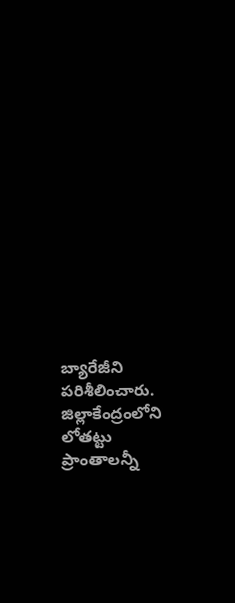బ్యారేజీని పరిశీలించారు. జిల్లాకేంద్రంలోని లోతట్టు ప్రాంతాలన్నీ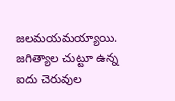జలమయమయ్యాయి. జగిత్యాల చుట్టూ ఉన్న ఐదు చెరువుల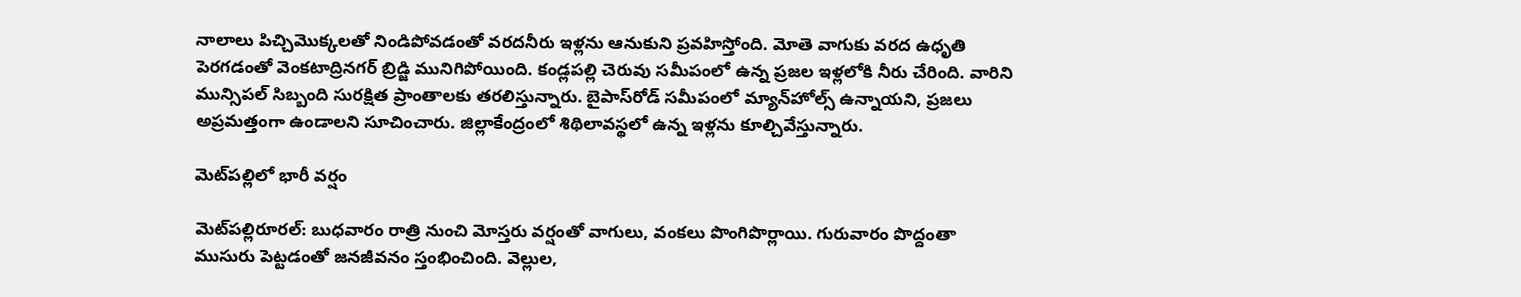నాలాలు పిచ్చిమొక్కలతో నిండిపోవడంతో వరదనీరు ఇళ్లను ఆనుకుని ప్రవహిస్తోంది. మోతె వాగుకు వరద ఉధృతి పెరగడంతో వెంకటాద్రినగర్‌ బ్రిడ్జి మునిగిపోయింది. కండ్లపల్లి చెరువు సమీపంలో ఉన్న ప్రజల ఇళ్లలోకి నీరు చేరింది. వారిని మున్సిపల్‌ సిబ్బంది సురక్షిత ప్రాంతాలకు తరలిస్తున్నారు. బైపాస్‌రోడ్‌ సమీపంలో మ్యాన్‌హోల్స్‌ ఉన్నాయని, ప్రజలు అప్రమత్తంగా ఉండాలని సూచించారు. జిల్లాకేంద్రంలో శిథిలావస్థలో ఉన్న ఇళ్లను కూల్చివేస్తున్నారు.

మెట్‌పల్లిలో భారీ వర్షం

మెట్‌పల్లిరూరల్‌: బుధవారం రాత్రి నుంచి మోస్తరు వర్షంతో వాగులు, వంకలు పొంగిపొర్లాయి. గురువారం పొద్దంతా ముసురు పెట్టడంతో జనజీవనం స్తంభించింది. వెల్లుల,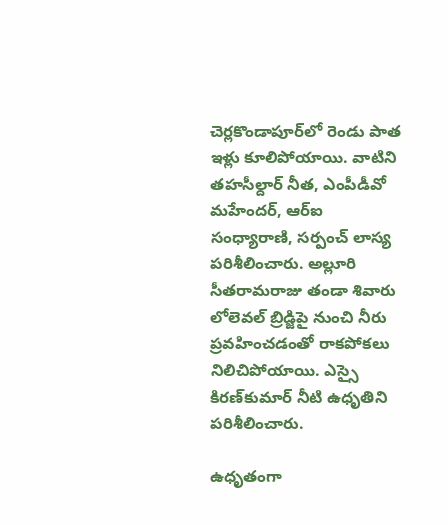చెర్లకొండాపూర్‌లో రెండు పాత ఇళ్లు కూలిపోయాయి. వాటిని తహసీల్దార్‌ నీత, ఎంపీడీవో మహేందర్‌, ఆర్‌ఐ సంధ్యారాణి, సర్పంచ్‌ లాస్య పరిశీలించారు. అల్లూరి సీతరామరాజు తండా శివారు లోలెవల్‌ బ్రిడ్జిపై నుంచి నీరు ప్రవహించడంతో రాకపోకలు నిలిచిపోయాయి. ఎస్సై కిరణ్‌కుమార్‌ నీటి ఉధృతిని పరిశీలించారు.

ఉధృతంగా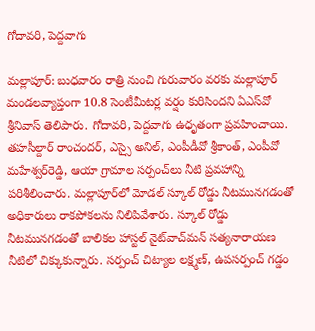గోదావరి, పెద్దవాగు

మల్లాపూర్‌: బుధవారం రాత్రి నుంచి గురువారం వరకు మల్లాపూర్‌ మండలవ్యాప్తంగా 10.8 సెంటీమీటర్ల వర్షం కురిసిందని ఏఎస్‌వో శ్రీనివాస్‌ తెలిపారు. గోదావరి, పెద్దవాగు ఉధృతంగా ప్రవహించాయి. తహసీల్దార్‌ రాంచందర్‌, ఎస్సై అనిల్‌, ఎంపీడీవో శ్రీకాంత్‌, ఎంపీవో మహేశ్వర్‌రెడ్డి, ఆయా గ్రామాల సర్పంచ్‌లు నీటి ప్రవహాన్ని పరిశీలించారు. మల్లాపూర్‌లో మోడల్‌ స్కూల్‌ రోడ్డు నీటమునగడంతో అధికారులు రాకపోకలను నిలిపివేశారు. స్కూల్‌ రోడ్డు నీటమునగడంతో బాలికల హాస్టల్‌ నైట్‌వాచ్‌మన్‌ సత్యనారాయణ నీటిలో చిక్కుకున్నారు. సర్పంచ్‌ చిట్యాల లక్ష్మణ్‌, ఉపసర్పంచ్‌ గడ్డం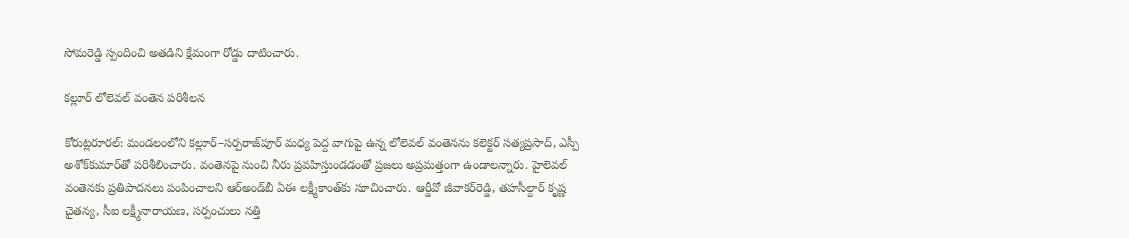సోమరెడ్డి స్పందించి అతడిని క్షేమంగా రోడ్డు దాటించారు.

కల్లూర్‌ లోలెవల్‌ వంతెన పరిశీలన

కోరుట్లరూరల్‌: మండలంలోని కల్లూర్‌–సర్పరాజ్‌పూర్‌ మధ్య పెద్ద వాగుపై ఉన్న లోలెవల్‌ వంతెనను కలెక్టర్‌ సత్యప్రసాద్‌, ఎస్పీ అశోక్‌కుమార్‌తో పరిశీలించారు. వంతెనపై నుంచి నీరు ప్రవహిస్తుండడంతో ప్రజలు అప్రమత్తంగా ఉండాలన్నారు. హైలెవల్‌ వంతెనకు ప్రతిపాదనలు పంపించాలని ఆర్‌అండ్‌బీ ఏఈ లక్ష్మీకాంత్‌కు సూచించారు. ఆర్డీవో జీవాకర్‌రెడ్డి, తహసీల్దార్‌ కృష్ణ చైతన్య, సీఐ లక్ష్మీనారాయణ, సర్పంచులు నత్తి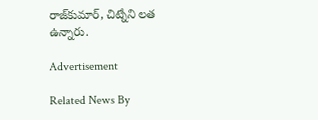రాజ్‌కుమార్‌, చిట్నేని లత ఉన్నారు.

Advertisement

Related News By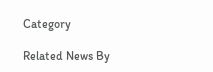Category

Related News By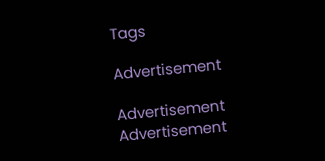Tags

Advertisement

Advertisement
Advertisement